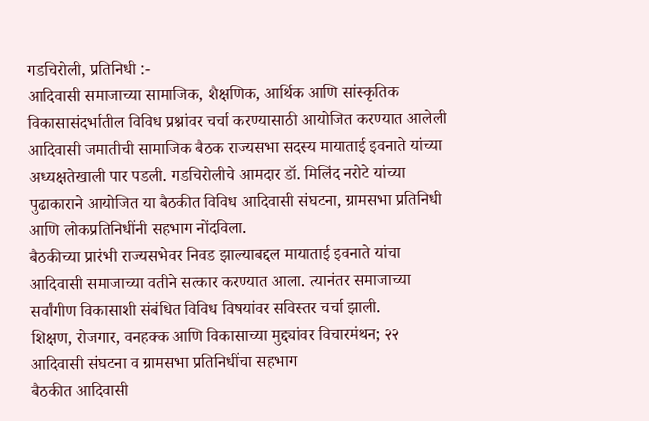गडचिरोली, प्रतिनिधी :-
आदिवासी समाजाच्या सामाजिक, शैक्षणिक, आर्थिक आणि सांस्कृतिक विकासासंदर्भातील विविध प्रश्नांवर चर्चा करण्यासाठी आयोजित करण्यात आलेली आदिवासी जमातीची सामाजिक बैठक राज्यसभा सदस्य मायाताई इवनाते यांच्या अध्यक्षतेखाली पार पडली. गडचिरोलीचे आमदार डॉ. मिलिंद नरोटे यांच्या पुढाकाराने आयोजित या बैठकीत विविध आदिवासी संघटना, ग्रामसभा प्रतिनिधी आणि लोकप्रतिनिधींनी सहभाग नोंदविला.
बैठकीच्या प्रारंभी राज्यसभेवर निवड झाल्याबद्दल मायाताई इवनाते यांचा आदिवासी समाजाच्या वतीने सत्कार करण्यात आला. त्यानंतर समाजाच्या सर्वांगीण विकासाशी संबंधित विविध विषयांवर सविस्तर चर्चा झाली.
शिक्षण, रोजगार, वनहक्क आणि विकासाच्या मुद्द्यांवर विचारमंथन; २२ आदिवासी संघटना व ग्रामसभा प्रतिनिधींचा सहभाग
बैठकीत आदिवासी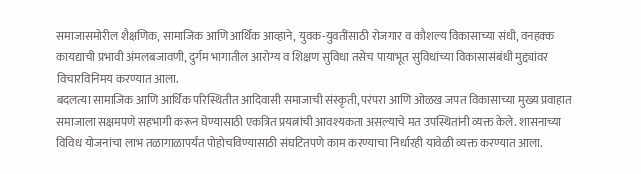समाजासमोरील शैक्षणिक, सामाजिक आणि आर्थिक आव्हाने, युवक-युवतींसाठी रोजगार व कौशल्य विकासाच्या संधी, वनहक्क कायद्याची प्रभावी अंमलबजावणी, दुर्गम भागातील आरोग्य व शिक्षण सुविधा तसेच पायाभूत सुविधांच्या विकासासंबंधी मुद्द्यांवर विचारविनिमय करण्यात आला.
बदलत्या सामाजिक आणि आर्थिक परिस्थितीत आदिवासी समाजाची संस्कृती, परंपरा आणि ओळख जपत विकासाच्या मुख्य प्रवाहात समाजाला सक्षमपणे सहभागी करून घेण्यासाठी एकत्रित प्रयत्नांची आवश्यकता असल्याचे मत उपस्थितांनी व्यक्त केले. शासनाच्या विविध योजनांचा लाभ तळागाळापर्यंत पोहोचविण्यासाठी संघटितपणे काम करण्याचा निर्धारही यावेळी व्यक्त करण्यात आला.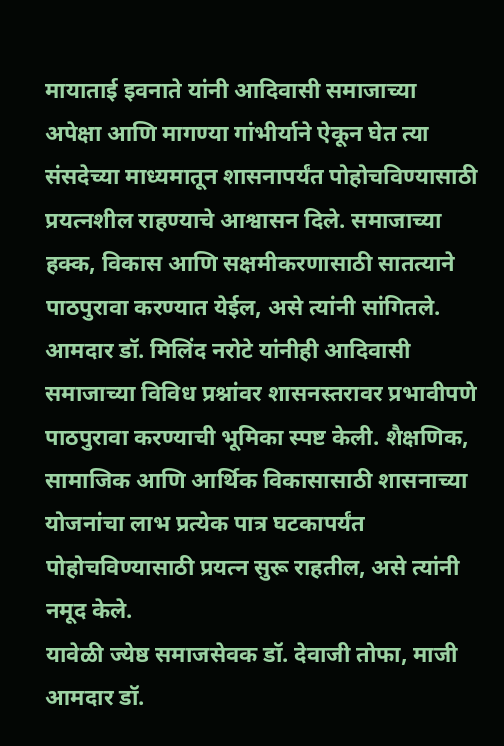मायाताई इवनाते यांनी आदिवासी समाजाच्या अपेक्षा आणि मागण्या गांभीर्याने ऐकून घेत त्या संसदेच्या माध्यमातून शासनापर्यंत पोहोचविण्यासाठी प्रयत्नशील राहण्याचे आश्वासन दिले. समाजाच्या हक्क, विकास आणि सक्षमीकरणासाठी सातत्याने पाठपुरावा करण्यात येईल, असे त्यांनी सांगितले.
आमदार डॉ. मिलिंद नरोटे यांनीही आदिवासी समाजाच्या विविध प्रश्नांवर शासनस्तरावर प्रभावीपणे पाठपुरावा करण्याची भूमिका स्पष्ट केली. शैक्षणिक, सामाजिक आणि आर्थिक विकासासाठी शासनाच्या योजनांचा लाभ प्रत्येक पात्र घटकापर्यंत पोहोचविण्यासाठी प्रयत्न सुरू राहतील, असे त्यांनी नमूद केले.
यावेळी ज्येष्ठ समाजसेवक डॉ. देवाजी तोफा, माजी आमदार डॉ.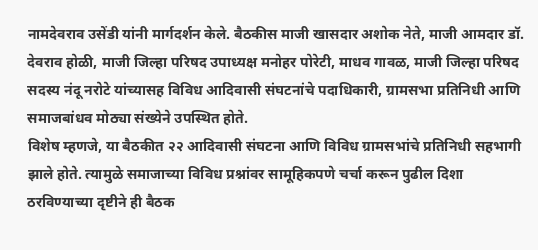नामदेवराव उसेंडी यांनी मार्गदर्शन केले. बैठकीस माजी खासदार अशोक नेते, माजी आमदार डॉ. देवराव होळी, माजी जिल्हा परिषद उपाध्यक्ष मनोहर पोरेटी, माधव गावळ, माजी जिल्हा परिषद सदस्य नंदू नरोटे यांच्यासह विविध आदिवासी संघटनांचे पदाधिकारी, ग्रामसभा प्रतिनिधी आणि समाजबांधव मोठ्या संख्येने उपस्थित होते.
विशेष म्हणजे, या बैठकीत २२ आदिवासी संघटना आणि विविध ग्रामसभांचे प्रतिनिधी सहभागी झाले होते. त्यामुळे समाजाच्या विविध प्रश्नांवर सामूहिकपणे चर्चा करून पुढील दिशा ठरविण्याच्या दृष्टीने ही बैठक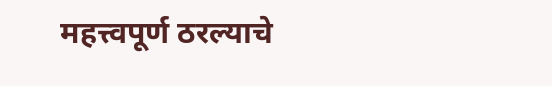महत्त्वपूर्ण ठरल्याचे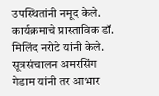उपस्थितांनी नमूद केले.
कार्यक्रमाचे प्रास्ताविक डॉ. मिलिंद नरोटे यांनी केले. सूत्रसंचालन अमरसिंग गेडाम यांनी तर आभार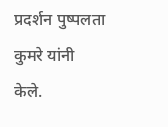प्रदर्शन पुष्पलता कुमरे यांनी केले.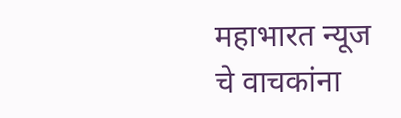महाभारत न्यूज चे वाचकांना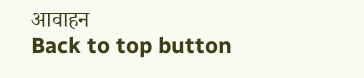आवाहन
Back to top button